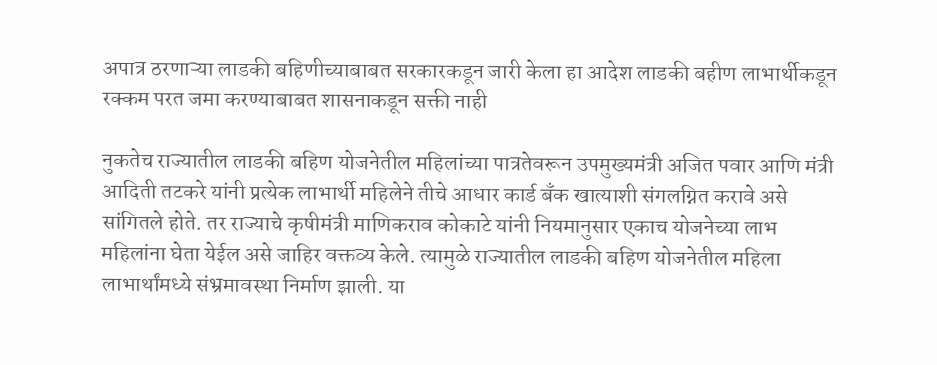अपात्र ठरणाऱ्या लाडकी बहिणीच्याबाबत सरकारकडून जारी केला हा आदेश लाडकी बहीण लाभार्थीकडून रक्कम परत जमा करण्याबाबत शासनाकडून सक्ती नाही

नुकतेच राज्यातील लाडकी बहिण योजनेतील महिलांच्या पात्रतेवरून उपमुख्यमंत्री अजित पवार आणि मंत्री आदिती तटकरे यांनी प्रत्येक लाभार्थी महिलेने तीचे आधार कार्ड बँक खात्याशी संगलग्नित करावे असे सांगितले होते. तर राज्याचे कृषीमंत्री माणिकराव कोकाटे यांनी नियमानुसार एकाच योजनेच्या लाभ महिलांना घेता येईल असे जाहिर वक्तव्य केले. त्यामुळे राज्यातील लाडकी बहिण योजनेतील महिला लाभार्थांमध्ये संभ्रमावस्था निर्माण झाली. या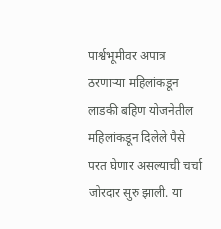पार्श्वभूमीवर अपात्र ठरणाऱ्या महिलांकडून लाडकी बहिण योजनेतील महिलांकडून दिलेले पैसे परत घेणार असल्याची चर्चा जोरदार सुरु झाली. या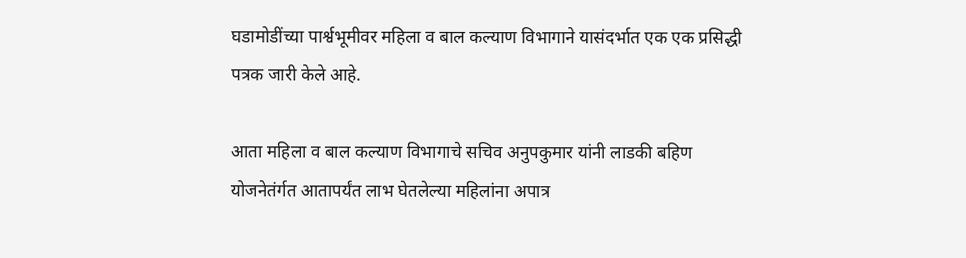घडामोडींच्या पार्श्वभूमीवर महिला व बाल कल्याण विभागाने यासंदर्भात एक एक प्रसिद्धी पत्रक जारी केले आहे.

आता महिला व बाल कल्याण विभागाचे सचिव अनुपकुमार यांनी लाडकी बहिण योजनेतंर्गत आतापर्यंत लाभ घेतलेल्या महिलांना अपात्र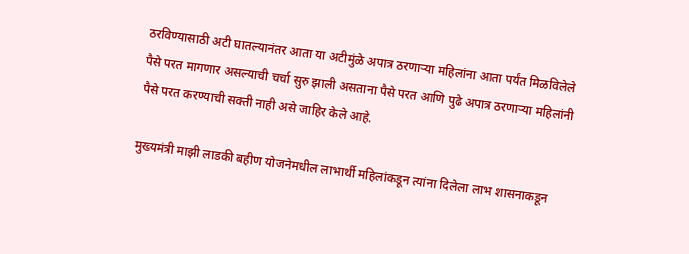ठरविण्यासाठी अटी घातल्यानंतर आता या अटीमुंळे अपात्र ठरणाऱ्या महिलांना आता पर्यंत मिळविलेले पैसे परत मागणार असल्याची चर्चा सुरु झाली असताना पैसे परत आणि पुढे अपात्र ठरणाऱ्या महिलांनी पैसे परत करण्याची सक्ती नाही असे जाहिर केले आहे.

मुख्यमंत्री माझी लाडकी बहीण योजनेमधील लाभार्थी महिलांकडून त्यांना दिलेला लाभ शासनाकडून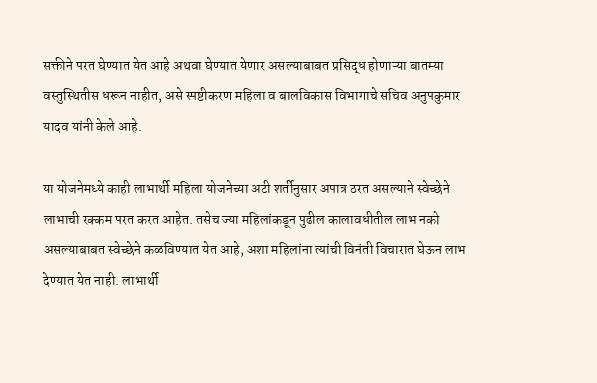सक्तीने परत घेण्यात येत आहे अथवा घेण्यात येणार असल्याबाबत प्रसिद्ध होणाऱ्या बातम्या वस्तुस्थितीस धरून नाहीत, असे स्पष्टीकरण महिला व बालविकास विभागाचे सचिव अनुपकुमार यादव यांनी केले आहे.

या योजनेमध्ये काही लाभार्थी महिला योजनेच्या अटी शर्तीनुसार अपात्र ठरत असल्याने स्वेच्छेने लाभाची रक्कम परत करत आहेत. तसेच ज्या महिलांकडून पुढील कालावधीतील लाभ नको असल्याबाबत स्वेच्छेने कळविण्यात येत आहे, अशा महिलांना त्यांची विनंती विचारात घेऊन लाभ देण्यात येत नाही. लाभार्थी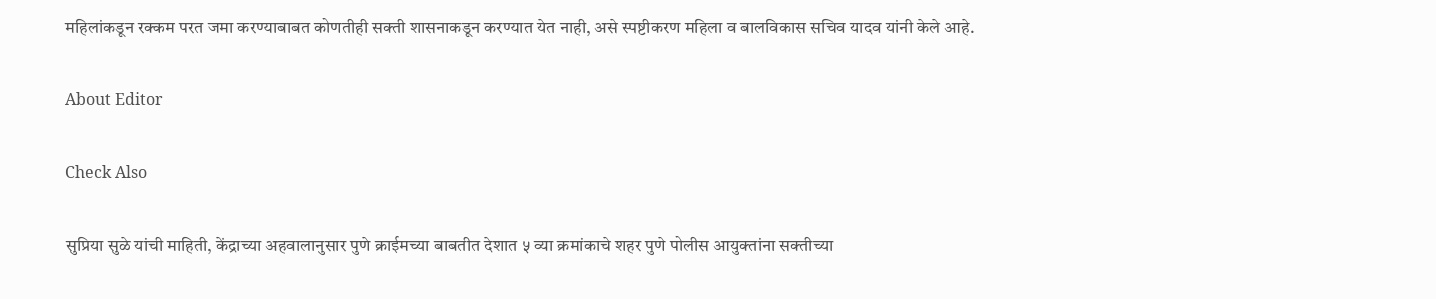महिलांकडून रक्कम परत जमा करण्याबाबत कोणतीही सक्ती शासनाकडून करण्यात येत नाही, असे स्पष्टीकरण महिला व बालविकास सचिव यादव यांनी केले आहे.

About Editor

Check Also

सुप्रिया सुळे यांची माहिती, केंद्राच्या अहवालानुसार पुणे क्राईमच्या बाबतीत देशात ५ व्या क्रमांकाचे शहर पुणे पोलीस आयुक्तांना सक्तीच्या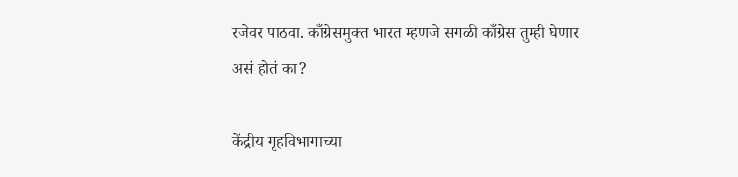रजेवर पाठवा. काँग्रेसमुक्त भारत म्हणजे सगळी काँग्रेस तुम्ही घेणार असं होतं का?

केंद्रीय गृहविभागाच्या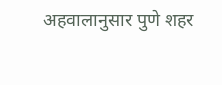अहवालानुसार पुणे शहर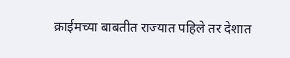क्राईमच्या बाबतीत राज्यात पहिले तर देशात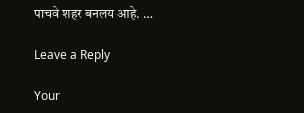पाचवे शहर बनलय आहे. …

Leave a Reply

Your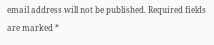email address will not be published. Required fields are marked *